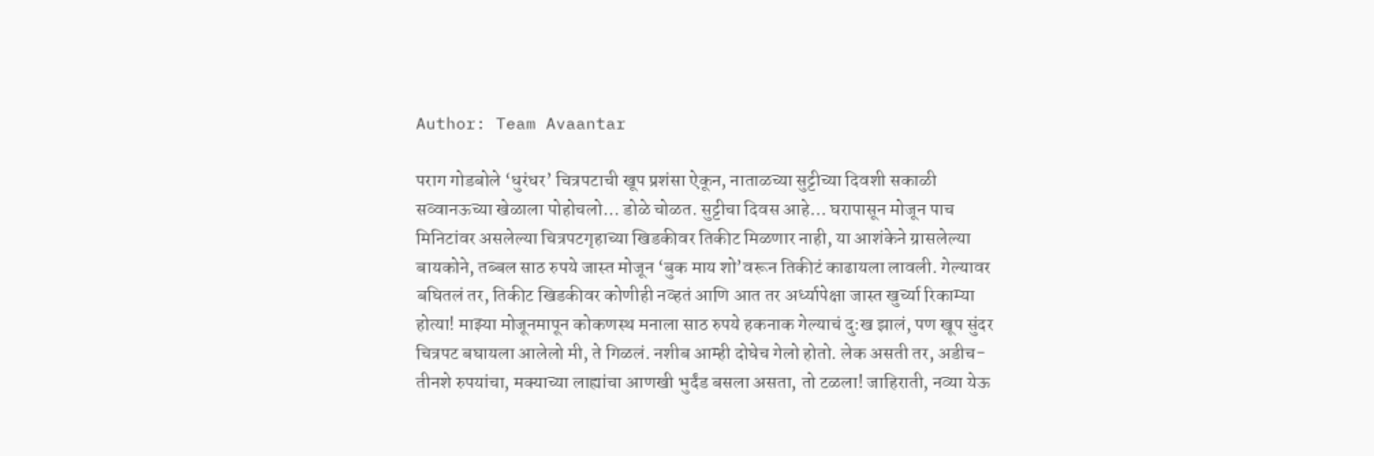Author: Team Avaantar

पराग गोडबोले ‘धुरंधर’ चित्रपटाची खूप प्रशंसा ऐकून, नाताळच्या सुट्टीच्या दिवशी सकाळी सव्वानऊच्या खेळाला पोहोचलो… डोळे चोळत. सुट्टीचा दिवस आहे… घरापासून मोजून पाच मिनिटांवर असलेल्या चित्रपटगृहाच्या खिडकीवर तिकीट मिळणार नाही, या आशंकेने ग्रासलेल्या बायकोने, तब्बल साठ रुपये जास्त मोजून ‘बुक माय शो’वरून तिकीटं काढायला लावली. गेल्यावर बघितलं तर, तिकीट खिडकीवर कोणीही नव्हतं आणि आत तर अर्ध्यापेक्षा जास्त खुर्च्या रिकाम्या होत्या! माझ्या मोजूनमापून कोकणस्थ मनाला साठ रुपये हकनाक गेल्याचं दु:ख झालं, पण खूप सुंदर चित्रपट बघायला आलेलो मी, ते गिळलं. नशीब आम्ही दोघेच गेलो होतो. लेक असती तर, अडीच-तीनशे रुपयांचा, मक्याच्या लाह्यांचा आणखी भुर्दंड बसला असता, तो टळला! जाहिराती, नव्या येऊ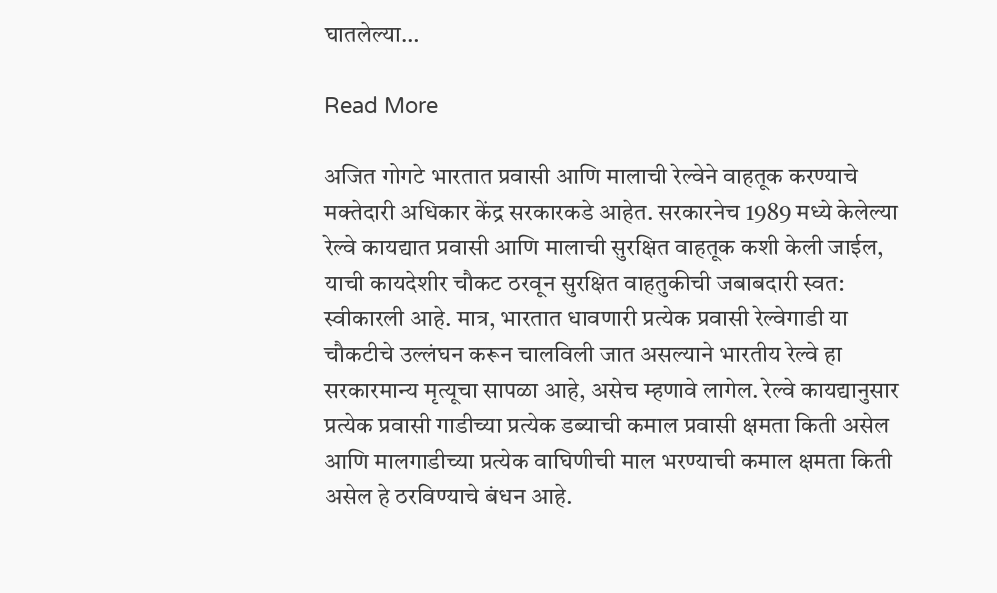घातलेल्या…

Read More

अजित गोगटे भारतात प्रवासी आणि मालाची रेल्वेने वाहतूक करण्याचे मक्तेदारी अधिकार केंद्र सरकारकडे आहेत. सरकारनेच 1989 मध्ये केलेल्या रेल्वे कायद्यात प्रवासी आणि मालाची सुरक्षित वाहतूक कशी केली जाईल, याची कायदेशीर चौकट ठरवून सुरक्षित वाहतुकीची जबाबदारी स्वत: स्वीकारली आहे. मात्र, भारतात धावणारी प्रत्येक प्रवासी रेल्वेगाडी या चौकटीचे उल्लंघन करून चालविली जात असल्याने भारतीय रेल्वे हा सरकारमान्य मृत्यूचा सापळा आहे, असेच म्हणावे लागेल. रेल्वे कायद्यानुसार प्रत्येक प्रवासी गाडीच्या प्रत्येक डब्याची कमाल प्रवासी क्षमता किती असेल आणि मालगाडीच्या प्रत्येक वाघिणीची माल भरण्याची कमाल क्षमता किती असेल हे ठरविण्याचे बंधन आहे.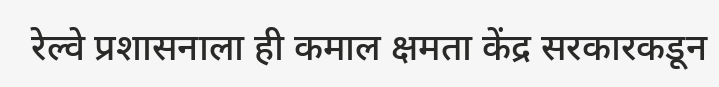रेल्वे प्रशासनाला ही कमाल क्षमता केंद्र सरकारकडून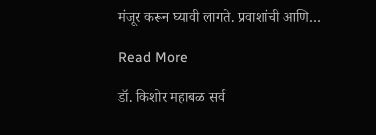मंजूर करून घ्यावी लागते. प्रवाशांची आणि…

Read More

डॉ. किशोर महाबळ सर्व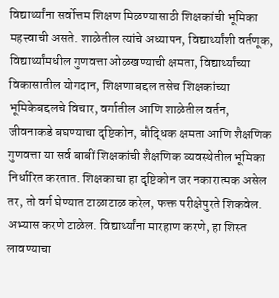विद्यार्थ्यांना सर्वोत्तम शिक्षण मिळण्यासाठी शिक्षकांची भूमिका महत्त्वाची असते. शाळेतील त्यांचे अध्यापन, विद्यार्थ्यांशी वर्तणूक, विद्यार्थ्यांमधील गुणवत्ता ओळखण्याची क्षमता, विद्यार्थ्यांच्या विकासातील योगदान, शिक्षणाबद्दल तसेच शिक्षकांच्या भूमिकेबद्दलचे विचार, वर्गातील आणि शाळेतील वर्तन, जीवनाकडे बघण्याचा दृष्टिकोन, बौद्धिक क्षमता आणि शैक्षणिक गुणवत्ता या सर्व बाबीं शिक्षकांची शैक्षणिक व्यवस्थेतील भूमिका निर्धारित करतात. शिक्षकाचा हा दृष्टिकोन जर नकारात्मक असेल तर, तो वर्ग घेण्यात टाळाटाळ करेल, फक्त परीक्षेपुरते शिकवेल. अभ्यास करणे टाळेल. विद्यार्थ्यांना मारहाण करणे, हा शिस्त लावण्याचा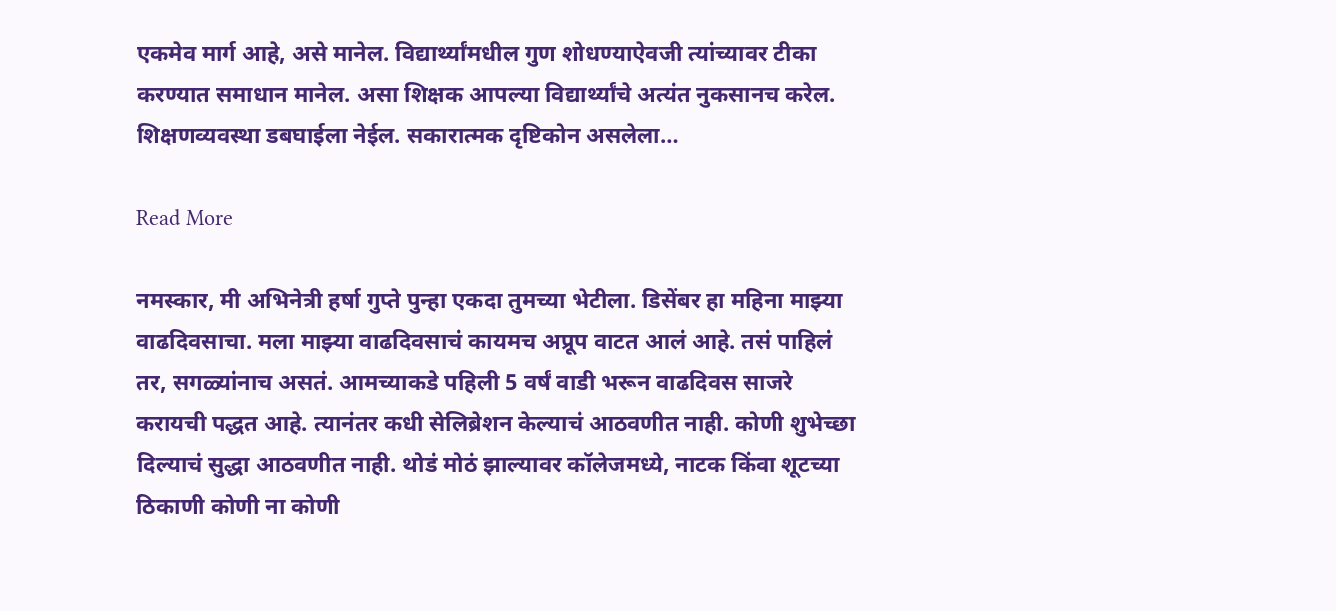एकमेव मार्ग आहे, असे मानेल. विद्यार्थ्यांमधील गुण शोधण्याऐवजी त्यांच्यावर टीका करण्यात समाधान मानेल. असा शिक्षक आपल्या विद्यार्थ्यांचे अत्यंत नुकसानच करेल. शिक्षणव्यवस्था डबघाईला नेईल. सकारात्मक दृष्टिकोन असलेला…

Read More

नमस्कार, मी अभिनेत्री हर्षा गुप्ते पुन्हा एकदा तुमच्या भेटीला. डिसेंबर हा महिना माझ्या वाढदिवसाचा. मला माझ्या वाढदिवसाचं कायमच अप्रूप वाटत आलं आहे. तसं पाहिलं तर, सगळ्यांनाच असतं. आमच्याकडे पहिली 5 वर्षं वाडी भरून वाढदिवस साजरे करायची पद्धत आहे. त्यानंतर कधी सेलिब्रेशन केल्याचं आठवणीत नाही. कोणी शुभेच्छा दिल्याचं सुद्धा आठवणीत नाही. थोडं मोठं झाल्यावर कॉलेजमध्ये, नाटक किंवा शूटच्या ठिकाणी कोणी ना कोणी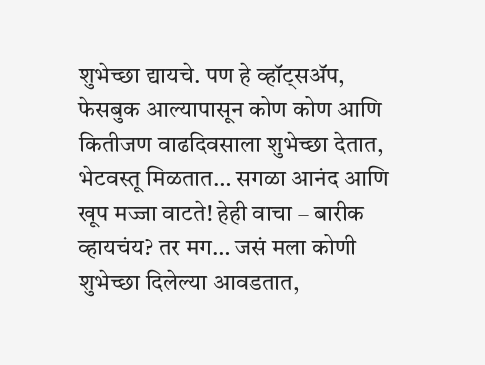शुभेच्छा द्यायचे. पण हे व्हॉट्सॲप, फेसबुक आल्यापासून कोण कोण आणि कितीजण वाढदिवसाला शुभेच्छा देतात, भेटवस्तू मिळतात… सगळा आनंद आणि खूप मज्जा वाटते! हेही वाचा – बारीक व्हायचंय? तर मग… जसं मला कोणी शुभेच्छा दिलेल्या आवडतात,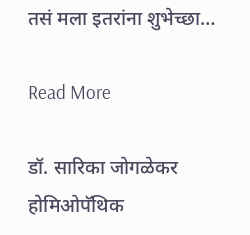तसं मला इतरांना शुभेच्छा…

Read More

डॉ. सारिका जोगळेकर होमिओपॅथिक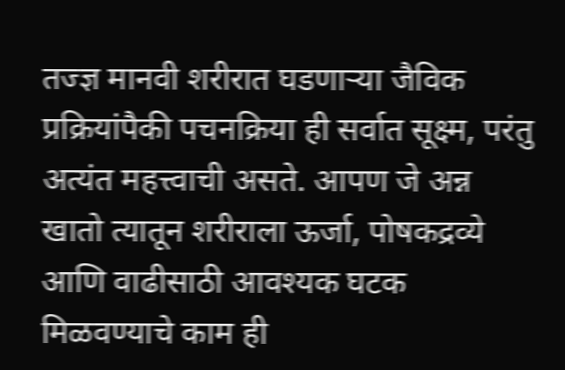तज्ज्ञ मानवी शरीरात घडणाऱ्या जैविक प्रक्रियांपैकी पचनक्रिया ही सर्वात सूक्ष्म, परंतु अत्यंत महत्त्वाची असते. आपण जे अन्न खातो त्यातून शरीराला ऊर्जा, पोषकद्रव्ये आणि वाढीसाठी आवश्यक घटक मिळवण्याचे काम ही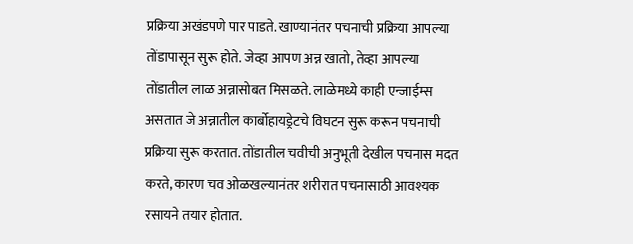प्रक्रिया अखंडपणे पार पाडते. खाण्यानंतर पचनाची प्रक्रिया आपल्या तोंडापासून सुरू होते. जेव्हा आपण अन्न खातो, तेव्हा आपल्या तोंडातील लाळ अन्नासोबत मिसळते. लाळेमध्ये काही एन्जाईम्स असतात जे अन्नातील कार्बोहायड्रेटचे विघटन सुरू करून पचनाची प्रक्रिया सुरू करतात. तोंडातील चवीची अनुभूती देखील पचनास मदत करते, कारण चव ओळखल्यानंतर शरीरात पचनासाठी आवश्यक रसायने तयार होतात.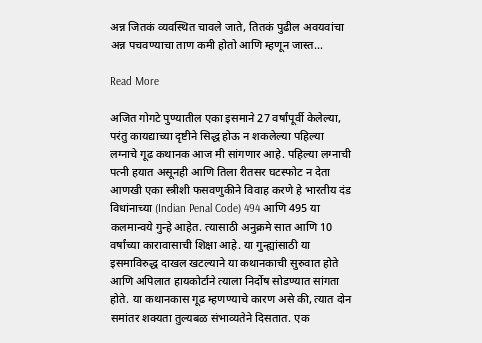अन्न जितकं व्यवस्थित चावले जाते, तितकं पुढील अवयवांचा अन्न पचवण्याचा ताण कमी होतो आणि म्हणून जास्त…

Read More

अजित गोगटे पुण्यातील एका इसमाने 27 वर्षांपूर्वी केलेल्या, परंतु कायद्याच्या दृष्टीने सिद्ध होऊ न शकलेल्या पहिल्या लग्नाचे गूढ कथानक आज मी सांगणार आहे. पहिल्या लग्नाची पत्नी हयात असूनही आणि तिला रीतसर घटस्फोट न देता आणखी एका स्त्रीशी फसवणुकीने विवाह करणे हे भारतीय दंड विधांनाच्या (Indian Penal Code) 494 आणि 495 या कलमान्वये गुन्हे आहेत. त्यासाठी अनुक्रमे सात आणि 10 वर्षांच्या कारावासाची शिक्षा आहे. या गुन्ह्यांसाठी या इसमाविरुद्ध दाखल खटल्याने या कथानकाची सुरुवात होते आणि अपिलात हायकोर्टाने त्याला निर्दोष सोडण्यात सांगता होते. या कथानकास गूढ म्हणण्याचे कारण असे की, त्यात दोन समांतर शक्यता तुल्यबळ संभाव्यतेने दिसतात. एक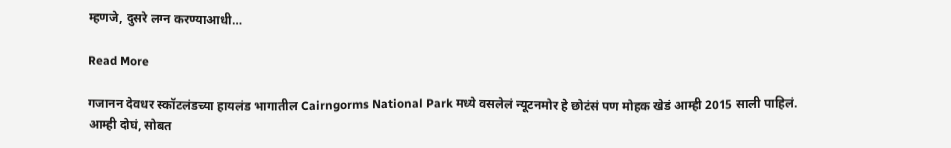म्हणजे, दुसरे लग्न करण्याआधी…

Read More

गजानन देवधर स्कॉटलंडच्या हायलंड भागातील Cairngorms National Park मध्ये वसलेलं न्यूटनमोर हे छोटंसं पण मोहक खेडं आम्ही 2015 साली पाहिलं. आम्ही दोघं, सोबत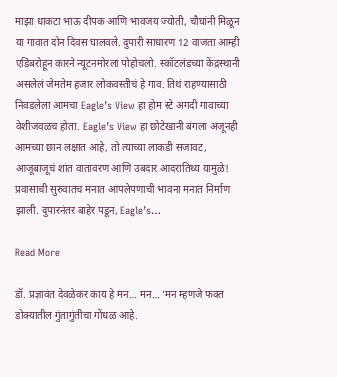माझा धाकटा भाऊ दीपक आणि भावजय ज्योती, चौघांनी मिळून या गावात दोन दिवस घालवले. दुपारी साधारण 12 वाजता आम्ही एडिंबरोहून कारने न्यूटनमोरला पोहोचलो. स्कॉटलंडच्या केंद्रस्थानी असलेलं जेमतेम हजार लोकवस्तीचं हे गाव. तिथं राहण्यासाठी निवडलेला आमचा Eagle’s View हा होम स्टे अगदी गावाच्या वेशीजवळच होता. Eagle’s View हा छोटेखानी बंगला अजूनही आमच्या छान लक्षात आहे, तो त्याच्या लाकडी सजावट, आजूबाजूचं शांत वातावरण आणि उबदार आदरातिथ्य यामुळे! प्रवासाची सुरुवातच मनात आपलेपणाची भावना मनात निर्माण झाली. दुपारनंतर बाहेर पडून, Eagle’s…

Read More

डॉ. प्रज्ञावंत देवळेकर काय हे मन… मन… ‘मन म्हणजे फक्त डोक्यातील गुंतागुंतीचा गोंधळ आहे.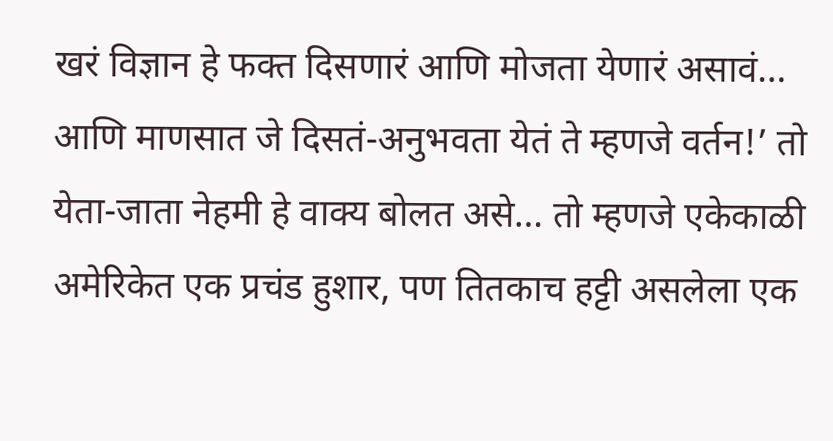खरं विज्ञान हे फक्त दिसणारं आणि मोजता येणारं असावं… आणि माणसात जे दिसतं-अनुभवता येतं ते म्हणजे वर्तन!’ तो येता-जाता नेहमी हे वाक्य बोलत असे… तो म्हणजे एकेकाळी अमेरिकेत एक प्रचंड हुशार, पण तितकाच हट्टी असलेला एक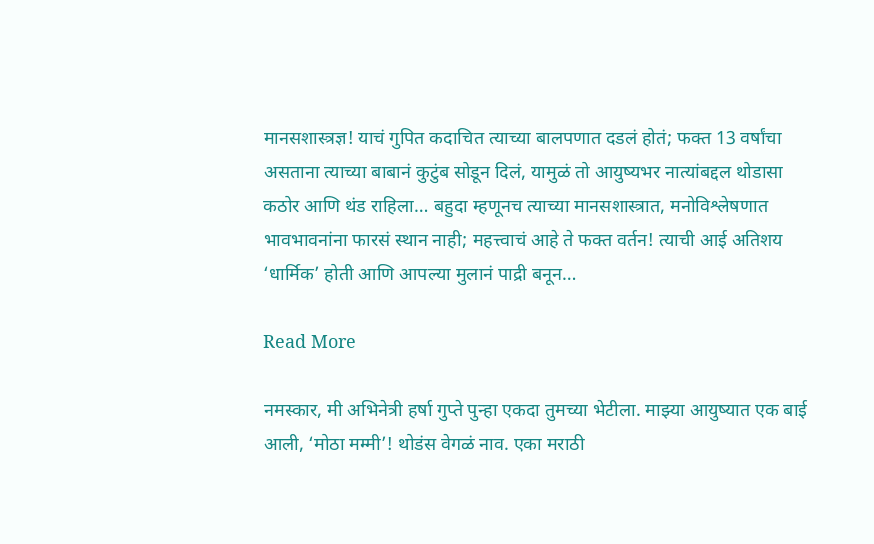मानसशास्त्रज्ञ! याचं गुपित कदाचित त्याच्या बालपणात दडलं होतं; फक्त 13 वर्षांचा असताना त्याच्या बाबानं कुटुंब सोडून दिलं, यामुळं तो आयुष्यभर नात्यांबद्दल थोडासा कठोर आणि थंड राहिला… बहुदा म्हणूनच त्याच्या मानसशास्त्रात, मनोविश्लेषणात भावभावनांना फारसं स्थान नाही; महत्त्वाचं आहे ते फक्त वर्तन! त्याची आई अतिशय ‘धार्मिक’ होती आणि आपल्या मुलानं पाद्री बनून…

Read More

नमस्कार, मी अभिनेत्री हर्षा गुप्ते पुन्हा एकदा तुमच्या भेटीला. माझ्या आयुष्यात एक बाई आली, ‘मोठा मम्मी’! थोडंस वेगळं नाव. एका मराठी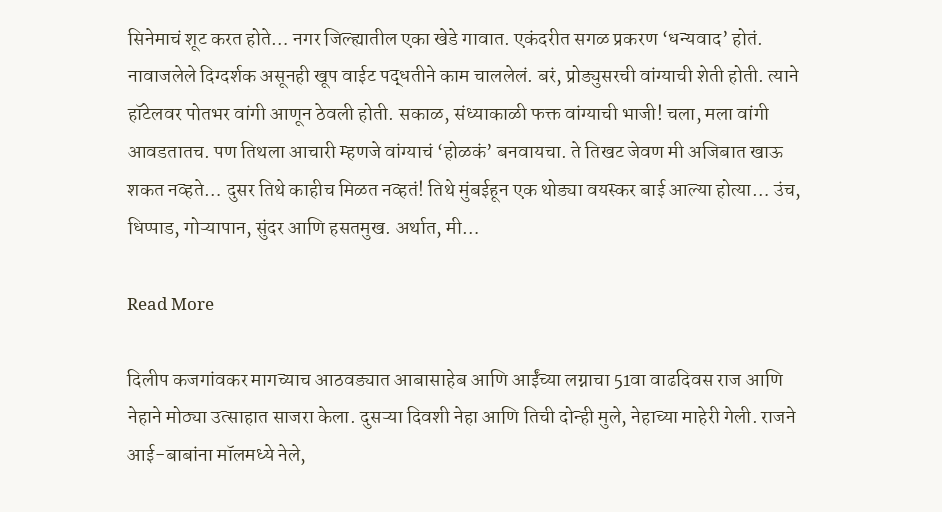सिनेमाचं शूट करत होते… नगर जिल्ह्यातील एका खेडे गावात. एकंदरीत सगळ प्रकरण ‘धन्यवाद’ होतं. नावाजलेले दिग्दर्शक असूनही खूप वाईट पद्धतीने काम चाललेलं. बरं, प्रोड्युसरची वांग्याची शेती होती. त्याने हॉटेलवर पोतभर वांगी आणून ठेवली होती. सकाळ, संध्याकाळी फक्त वांग्याची भाजी! चला, मला वांगी आवडतातच. पण तिथला आचारी म्हणजे वांग्याचं ‘होळकं’ बनवायचा. ते तिखट जेवण मी अजिबात खाऊ शकत नव्हते… दुसर तिथे काहीच मिळत नव्हतं! तिथे मुंबईहून एक थोड्या वयस्कर बाई आल्या होत्या… उंच, धिप्पाड, गोऱ्यापान, सुंदर आणि हसतमुख. अर्थात, मी…

Read More

दिलीप कजगांवकर मागच्याच आठवड्यात आबासाहेब आणि आईंच्या लग्नाचा 51वा वाढदिवस राज आणि नेहाने मोठ्या उत्साहात साजरा केला. दुसऱ्या दिवशी नेहा आणि तिची दोन्ही मुले, नेहाच्या माहेरी गेली. राजने आई-बाबांना मॉलमध्ये नेले,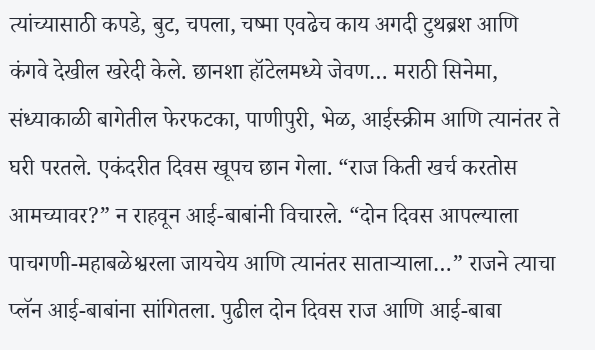त्यांच्यासाठी कपडे, बुट, चपला, चष्मा एवढेच काय अगदी टुथब्रश आणि कंगवे देखील खरेदी केले. छानशा हॉटेलमध्ये जेवण… मराठी सिनेमा, संध्याकाळी बागेतील फेरफटका, पाणीपुरी, भेळ, आईस्क्रीम आणि त्यानंतर ते घरी परतले. एकंदरीत दिवस खूपच छान गेला. “राज किती खर्च करतोस आमच्यावर?” न राहवून आई-बाबांनी विचारले. “दोन दिवस आपल्याला पाचगणी-महाबळेश्वरला जायचेय आणि त्यानंतर साताऱ्याला…” राजने त्याचा प्लॅन आई-बाबांना सांगितला. पुढील दोन दिवस राज आणि आई-बाबा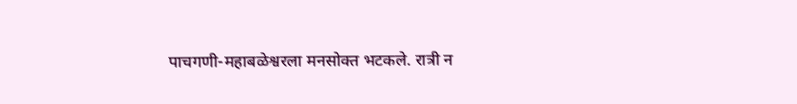पाचगणी-महाबळेश्वरला मनसोक्त भटकले. रात्री न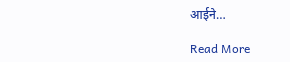आईने…

Read More